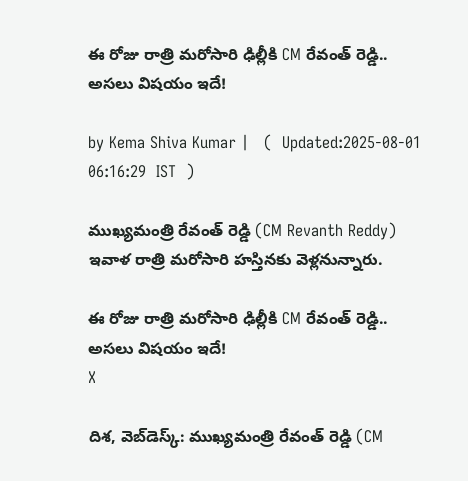ఈ రోజు రాత్రి మరోసారి ఢిల్లీకి CM రేవంత్‌ రెడ్డి.. అసలు విషయం ఇదే!

by Kema Shiva Kumar |   (  Updated:2025-08-01 06:16:29  IST  )

ముఖ్యమంత్రి రేవంత్ రెడ్డి (CM Revanth Reddy) ఇవాళ రాత్రి మరోసారి హస్తినకు వెళ్లనున్నారు.

ఈ రోజు రాత్రి మరోసారి ఢిల్లీకి CM రేవంత్‌ రెడ్డి.. అసలు విషయం ఇదే!
X

దిశ, వెబ్‌డెస్క్: ముఖ్యమంత్రి రేవంత్ రెడ్డి (CM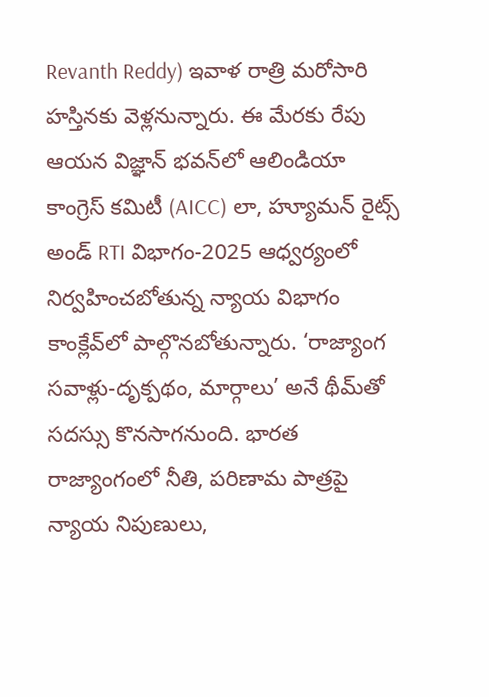Revanth Reddy) ఇవాళ రాత్రి మరోసారి హస్తినకు వెళ్లనున్నారు. ఈ మేరకు రేపు ఆయన విజ్ఞాన్ భవన్‌లో ఆలిండియా కాంగ్రెస్ కమిటీ (AICC) లా, హ్యూమన్ రైట్స్ అండ్ RTI విభాగం-2025 ఆధ్వర్యంలో నిర్వహించబోతున్న న్యాయ విభాగం కాంక్లేవ్‌లో పాల్గొనబోతున్నారు. ‘రాజ్యాంగ సవాళ్లు-దృక్పథం, మార్గాలు’ అనే థీమ్‌తో సదస్సు కొనసాగనుంది. భారత రాజ్యాంగంలో నీతి, పరిణామ పాత్రపై న్యాయ నిపుణులు,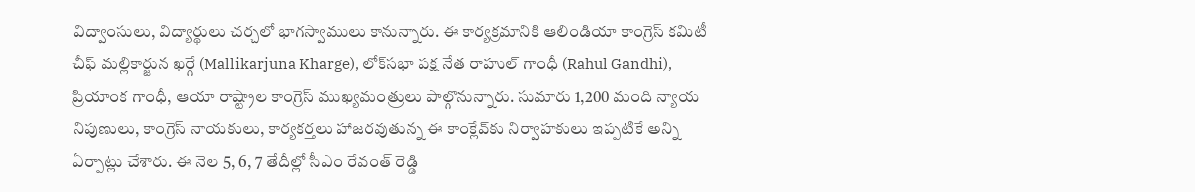విద్వాంసులు, విద్యార్థులు చర్చలో భాగస్వాములు కానున్నారు. ఈ కార్యక్రమానికి ఆలిండియా కాంగ్రెస్ కమిటీ చీఫ్ మల్లికార్జున ఖర్గే (Mallikarjuna Kharge), లోక్‌సభా పక్ష నేత రాహుల్ గాంధీ (Rahul Gandhi), ప్రియాంక గాంధీ, ఆయా రాష్ట్రాల కాంగ్రెస్ ముఖ్యమంత్రులు పాల్గొనున్నారు. సుమారు 1,200 మంది న్యాయ నిపుణులు, కాంగ్రెస్ నాయకులు, కార్యకర్తలు హాజరవుతున్న ఈ కాంక్లేవ్‌కు నిర్వాహకులు ఇప్పటికే అన్ని ఏర్పాట్లు చేశారు. ఈ నెల 5, 6, 7 తేదీల్లో సీఎం రేవంత్ రెడ్డి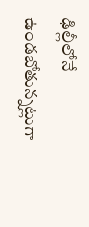ఢిల్లీలోనే ఉండబోతున్నట్లుగా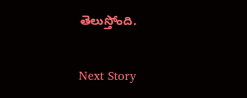తెలుస్తోంది.

Next Story